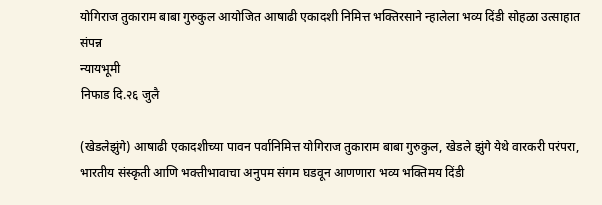योगिराज तुकाराम बाबा गुरुकुल आयोजित आषाढी एकादशी निमित्त भक्तिरसाने न्हालेला भव्य दिंडी सोहळा उत्साहात संपन्न
न्यायभूमी
निफाड दि.२६ जुलै

(खेडलेझुंगे) आषाढी एकादशीच्या पावन पर्वानिमित्त योगिराज तुकाराम बाबा गुरुकुल, खेडले झुंगे येथे वारकरी परंपरा, भारतीय संस्कृती आणि भक्तीभावाचा अनुपम संगम घडवून आणणारा भव्य भक्तिमय दिंडी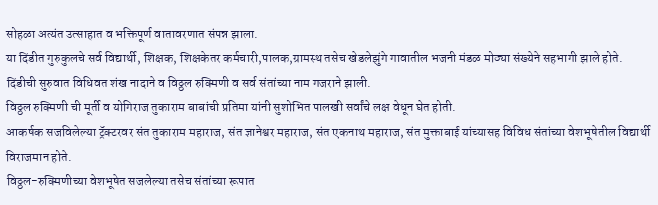सोहळा अत्यंत उत्साहात व भक्तिपूर्ण वातावरणात संपन्न झाला.
या दिंडीत गुरुकुलचे सर्व विद्यार्थी, शिक्षक, शिक्षकेतर कर्मचारी,पालक,ग्रामस्थ तसेच खेडलेझुंगे गावातील भजनी मंडळ मोठ्या संख्येने सहभागी झाले होते.
दिंडीची सुरुवात विधिवत शंख नादाने व विठ्ठल रुक्मिणी व सर्व संतांच्या नाम गजराने झाली.
विठ्ठल रुक्मिणी ची मूर्ती व योगिराज तुकाराम बाबांची प्रतिमा यांनी सुशोभित पालखी सर्वांचे लक्ष वेधून घेत होती.
आकर्षक सजविलेल्या ट्रॅक्टरवर संत तुकाराम महाराज, संत ज्ञानेश्वर महाराज, संत एकनाथ महाराज, संत मुक्ताबाई यांच्यासह विविध संतांच्या वेशभूषेतील विद्यार्थी विराजमान होते.
विठ्ठल-रुक्मिणीच्या वेशभूषेत सजलेल्या तसेच संतांच्या रूपात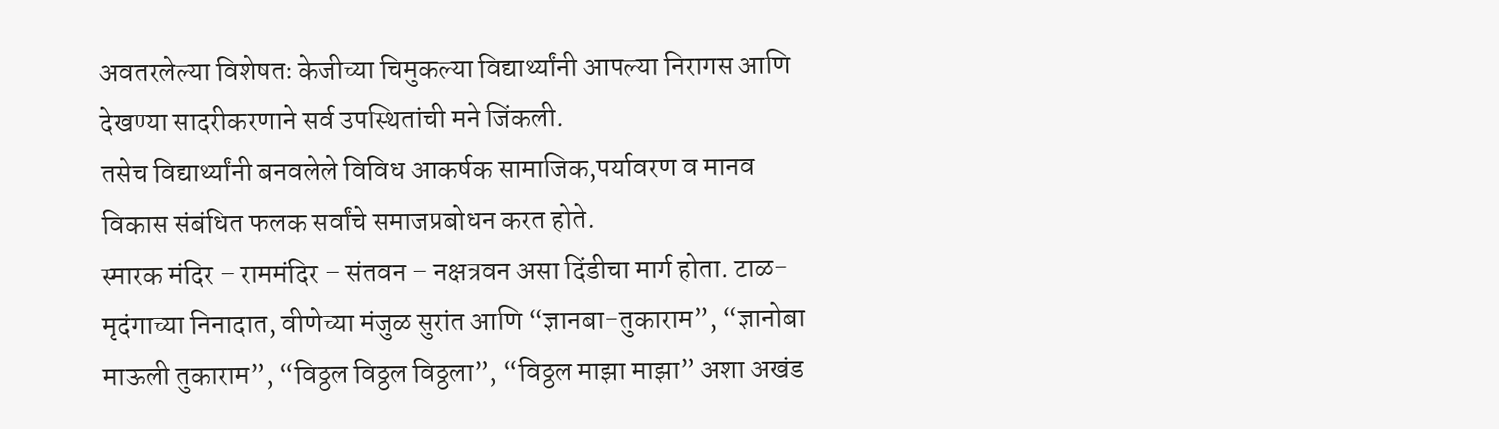अवतरलेल्या विशेषतः केजीच्या चिमुकल्या विद्यार्थ्यांनी आपल्या निरागस आणि देखण्या सादरीकरणाने सर्व उपस्थितांची मने जिंकली.
तसेच विद्यार्थ्यांनी बनवलेले विविध आकर्षक सामाजिक,पर्यावरण व मानव विकास संबंधित फलक सर्वांचे समाजप्रबोधन करत होते.
स्मारक मंदिर – राममंदिर – संतवन – नक्षत्रवन असा दिंडीचा मार्ग होता. टाळ-मृदंगाच्या निनादात, वीणेच्या मंजुळ सुरांत आणि “ज्ञानबा-तुकाराम”, “ज्ञानोबा माऊली तुकाराम”, “विठ्ठल विठ्ठल विठ्ठला”, “विठ्ठल माझा माझा” अशा अखंड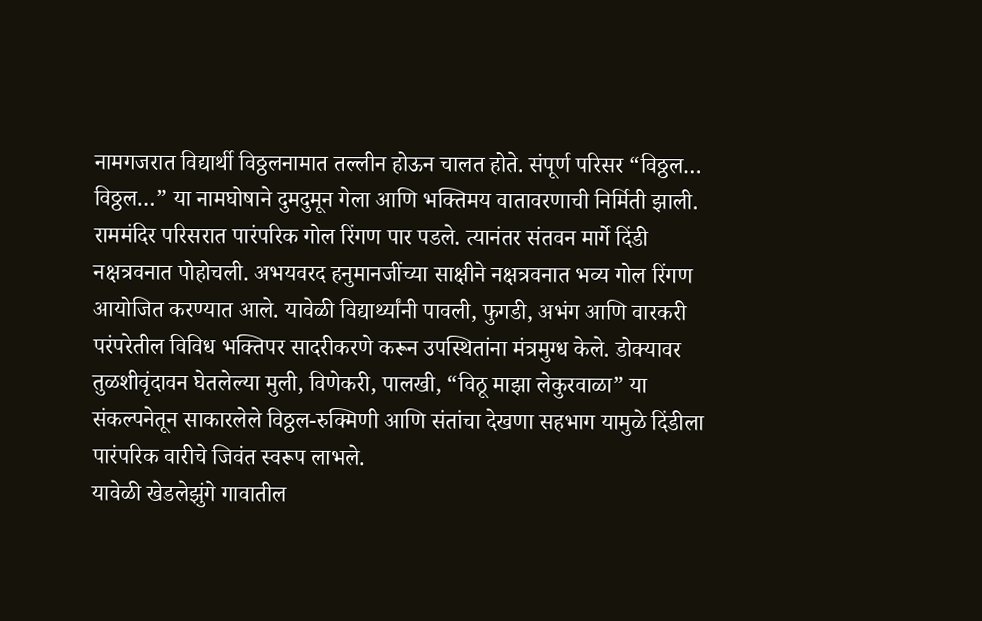नामगजरात विद्यार्थी विठ्ठलनामात तल्लीन होऊन चालत होते. संपूर्ण परिसर “विठ्ठल… विठ्ठल…” या नामघोषाने दुमदुमून गेला आणि भक्तिमय वातावरणाची निर्मिती झाली.
राममंदिर परिसरात पारंपरिक गोल रिंगण पार पडले. त्यानंतर संतवन मार्गे दिंडी नक्षत्रवनात पोहोचली. अभयवरद हनुमानजींच्या साक्षीने नक्षत्रवनात भव्य गोल रिंगण आयोजित करण्यात आले. यावेळी विद्यार्थ्यांनी पावली, फुगडी, अभंग आणि वारकरी परंपरेतील विविध भक्तिपर सादरीकरणे करून उपस्थितांना मंत्रमुग्ध केले. डोक्यावर तुळशीवृंदावन घेतलेल्या मुली, विणेकरी, पालखी, “विठू माझा लेकुरवाळा” या संकल्पनेतून साकारलेले विठ्ठल-रुक्मिणी आणि संतांचा देखणा सहभाग यामुळे दिंडीला पारंपरिक वारीचे जिवंत स्वरूप लाभले.
यावेळी खेडलेझुंगे गावातील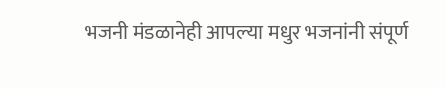भजनी मंडळानेही आपल्या मधुर भजनांनी संपूर्ण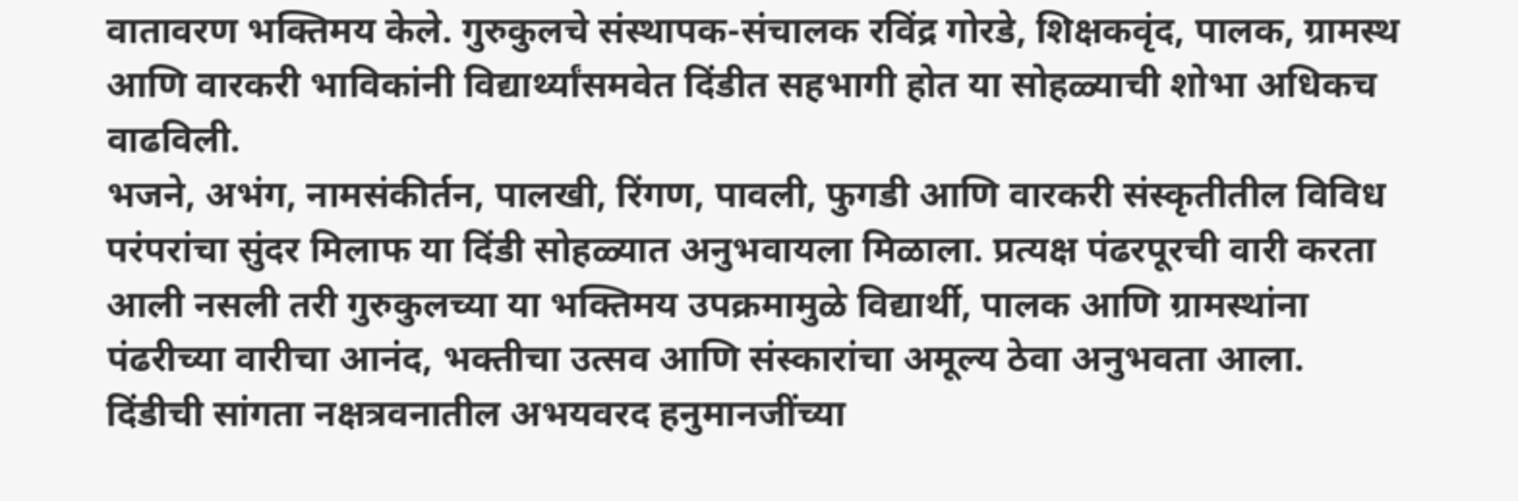वातावरण भक्तिमय केले. गुरुकुलचे संस्थापक-संचालक रविंद्र गोरडे, शिक्षकवृंद, पालक, ग्रामस्थ आणि वारकरी भाविकांनी विद्यार्थ्यांसमवेत दिंडीत सहभागी होत या सोहळ्याची शोभा अधिकच वाढविली.
भजने, अभंग, नामसंकीर्तन, पालखी, रिंगण, पावली, फुगडी आणि वारकरी संस्कृतीतील विविध परंपरांचा सुंदर मिलाफ या दिंडी सोहळ्यात अनुभवायला मिळाला. प्रत्यक्ष पंढरपूरची वारी करता आली नसली तरी गुरुकुलच्या या भक्तिमय उपक्रमामुळे विद्यार्थी, पालक आणि ग्रामस्थांना पंढरीच्या वारीचा आनंद, भक्तीचा उत्सव आणि संस्कारांचा अमूल्य ठेवा अनुभवता आला.
दिंडीची सांगता नक्षत्रवनातील अभयवरद हनुमानजींच्या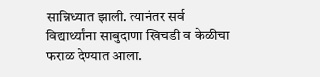सान्निध्यात झाली. त्यानंतर सर्व विद्यार्थ्यांना साबुदाणा खिचडी व केळीचा फराळ देण्यात आला.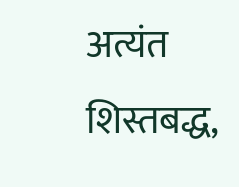अत्यंत शिस्तबद्ध,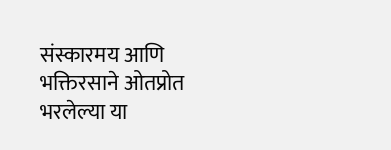संस्कारमय आणि भक्तिरसाने ओतप्रोत भरलेल्या या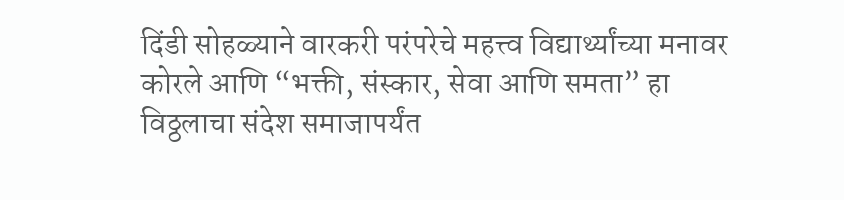दिंडी सोहळ्याने वारकरी परंपरेचे महत्त्व विद्यार्थ्यांच्या मनावर कोरले आणि “भक्ती, संस्कार, सेवा आणि समता” हा विठ्ठलाचा संदेश समाजापर्यंत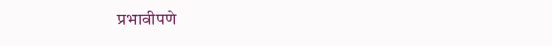प्रभावीपणे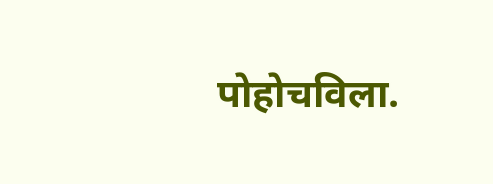पोहोचविला.